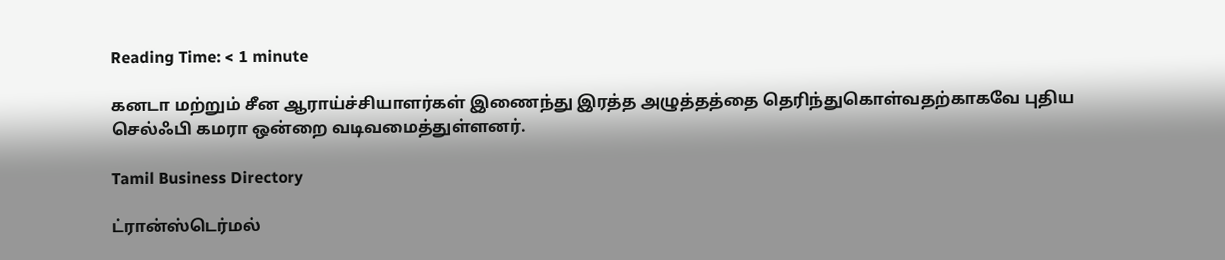Reading Time: < 1 minute

கனடா மற்றும் சீன ஆராய்ச்சியாளர்கள் இணைந்து இரத்த அழுத்தத்தை தெரிந்துகொள்வதற்காகவே புதிய செல்ஃபி கமரா ஒன்றை வடிவமைத்துள்ளனர்.

Tamil Business Directory

ட்ரான்ஸ்டெர்மல்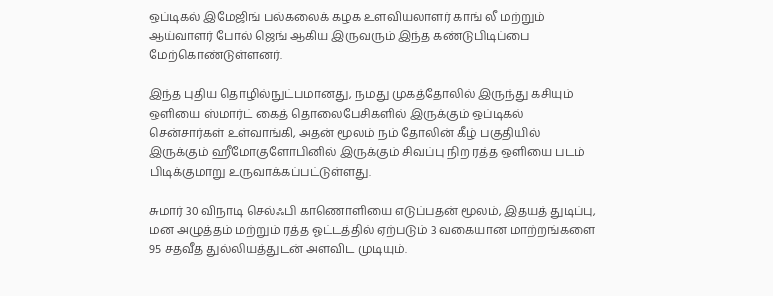ஒப்டிகல் இமேஜிங் பல்கலைக் கழக உளவியலாளர் காங் லீ மற்றும் ஆய்வாளர் போல் ஜெங் ஆகிய இருவரும் இந்த கண்டுபிடிப்பை மேற்கொண்டுள்ளனர்.

இந்த புதிய தொழில்நுட்பமானது, நமது முகத்தோலில் இருந்து கசியும் ஒளியை ஸ்மார்ட் கைத் தொலைபேசிகளில் இருக்கும் ஒப்டிகல் சென்சார்கள் உள்வாங்கி, அதன் மூலம் நம் தோலின் கீழ் பகுதியில் இருக்கும் ஹீமோகுளோபினில் இருக்கும் சிவப்பு நிற ரத்த ஒளியை படம் பிடிக்குமாறு உருவாக்கப்பட்டுள்ளது.

சுமார் 30 விநாடி செல்ஃபி காணொளியை எடுப்பதன் மூலம், இதயத் துடிப்பு, மன அழுத்தம் மற்றும் ரத்த ஓட்டத்தில் ஏற்படும் 3 வகையான மாற்றங்களை 95 சதவீத துல்லியத்துடன் அளவிட முடியும்.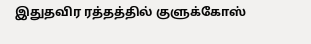இதுதவிர ரத்தத்தில் குளுக்கோஸ்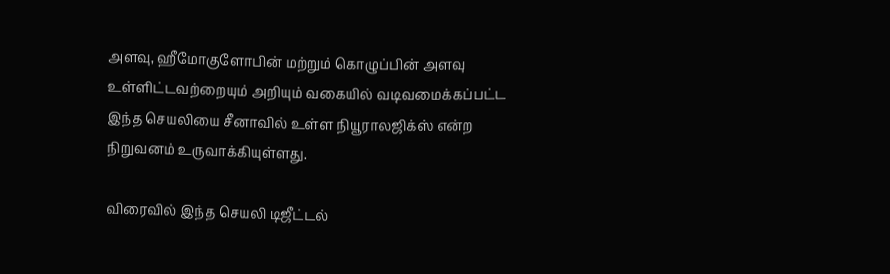அளவு, ஹீமோகுளோபின் மற்றும் கொழுப்பின் அளவு உள்ளிட்டவற்றையும் அறியும் வகையில் வடிவமைக்கப்பட்ட இந்த செயலியை சீனாவில் உள்ள நியூராலஜிக்ஸ் என்ற நிறுவனம் உருவாக்கியுள்ளது.

விரைவில் இந்த செயலி டிஜீட்டல்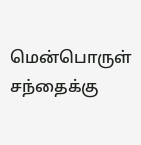மென்பொருள் சந்தைக்கு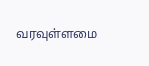வரவுள்ளமை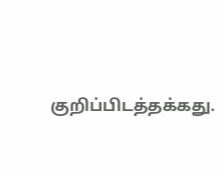குறிப்பிடத்தக்கது.